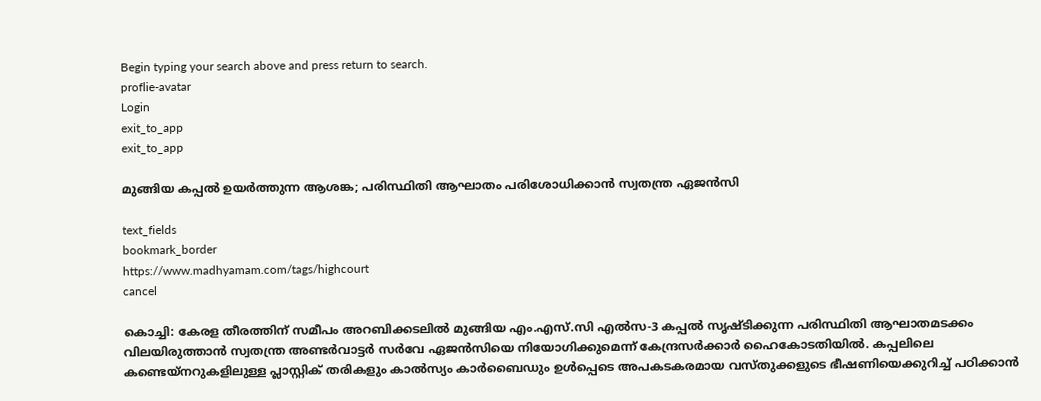Begin typing your search above and press return to search.
proflie-avatar
Login
exit_to_app
exit_to_app

മുങ്ങിയ കപ്പൽ ഉയർത്തുന്ന ആശങ്ക; പരിസ്ഥിതി ആഘാതം പരിശോധിക്കാൻ സ്വതന്ത്ര ഏജൻസി

text_fields
bookmark_border
https://www.madhyamam.com/tags/highcourt
cancel

കൊച്ചി: കേരള തീരത്തിന് സമീപം അറബിക്കടലിൽ മുങ്ങിയ എം.എസ്.സി എൽസ-3 കപ്പൽ സൃഷ്ടിക്കുന്ന പരിസ്ഥിതി ആഘാതമടക്കം വിലയിരുത്താൻ സ്വതന്ത്ര അണ്ടർവാട്ടർ സർവേ ഏജൻസിയെ നിയോഗിക്കുമെന്ന് കേന്ദ്രസർക്കാർ ഹൈകോടതിയിൽ. കപ്പലിലെ കണ്ടെയ്നറുകളിലുള്ള പ്ലാസ്റ്റിക് തരികളും കാൽസ്യം കാർബൈഡും ഉൾപ്പെടെ അപകടകരമായ വസ്തുക്കളുടെ ഭീഷണിയെക്കുറിച്ച് പഠിക്കാൻ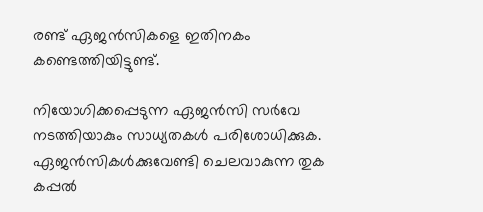രണ്ട് ഏജൻസികളെ ഇതിനകം കണ്ടെത്തിയിട്ടുണ്ട്.

നിയോഗിക്കപ്പെടുന്ന ഏജൻസി സർവേ നടത്തിയാകും സാധ്യതകൾ പരിശോധിക്കുക. ഏജൻസികൾക്കുവേണ്ടി ചെലവാകുന്ന തുക കപ്പൽ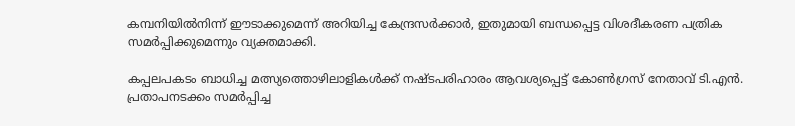കമ്പനിയിൽനിന്ന് ഈടാക്കുമെന്ന് അറിയിച്ച കേന്ദ്രസർക്കാർ, ഇതുമായി ബന്ധപ്പെട്ട വിശദീകരണ പത്രിക സമർപ്പിക്കുമെന്നും വ്യക്തമാക്കി.

കപ്പലപകടം ബാധിച്ച മത്സ്യത്തൊഴിലാളികൾക്ക് നഷ്ടപരിഹാരം ആവശ്യപ്പെട്ട് കോൺഗ്രസ് നേതാവ് ടി.എൻ. പ്രതാപനടക്കം സമർപ്പിച്ച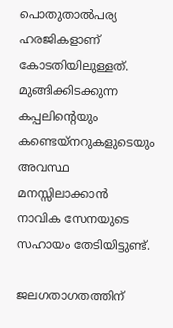പൊതുതാൽപര്യ ഹരജികളാണ് കോടതിയിലുള്ളത്. മുങ്ങിക്കിടക്കുന്ന കപ്പലിന്‍റെയും കണ്ടെയ്നറുകളുടെയും അവസ്ഥ മനസ്സിലാക്കാൻ നാവിക സേനയുടെ സഹായം തേടിയിട്ടുണ്ട്.

ജലഗതാഗതത്തിന്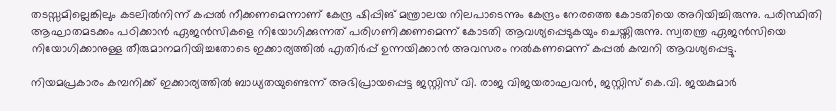തടസ്സമില്ലെങ്കിലും കടലിൽനിന്ന് കപ്പൽ നീക്കണമെന്നാണ് കേന്ദ്ര ഷിപ്പിങ് മന്ത്രാലയ നിലപാടെന്നും കേന്ദ്രം നേരത്തെ കോടതിയെ അറിയിച്ചിരുന്നു. പരിസ്ഥിതി ആഘാതമടക്കം പഠിക്കാൻ ഏജൻസികളെ നിയോഗിക്കുന്നത് പരിഗണിക്കണമെന്ന് കോടതി ആവശ്യപ്പെടുകയും ചെയ്തിരുന്നു. സ്വതന്ത്ര ഏജൻസിയെ നിയോഗിക്കാനുള്ള തീരുമാനമറിയിച്ചതോടെ ഇക്കാര്യത്തിൽ എതിർപ്പ് ഉന്നയിക്കാൻ അവസരം നൽകണമെന്ന് കപ്പൽ കമ്പനി ആവശ്യപ്പെട്ടു.

നിയമപ്രകാരം കമ്പനിക്ക് ഇക്കാര്യത്തിൽ ബാധ്യതയുണ്ടെന്ന് അഭിപ്രായപ്പെട്ട ജസ്റ്റിസ് വി. രാജ വിജയരാഘവൻ, ജസ്റ്റിസ് കെ.വി. ജയകുമാർ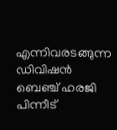എന്നിവരടങ്ങുന്ന ഡിവിഷൻ ബെഞ്ച് ഹരജി പിന്നീട്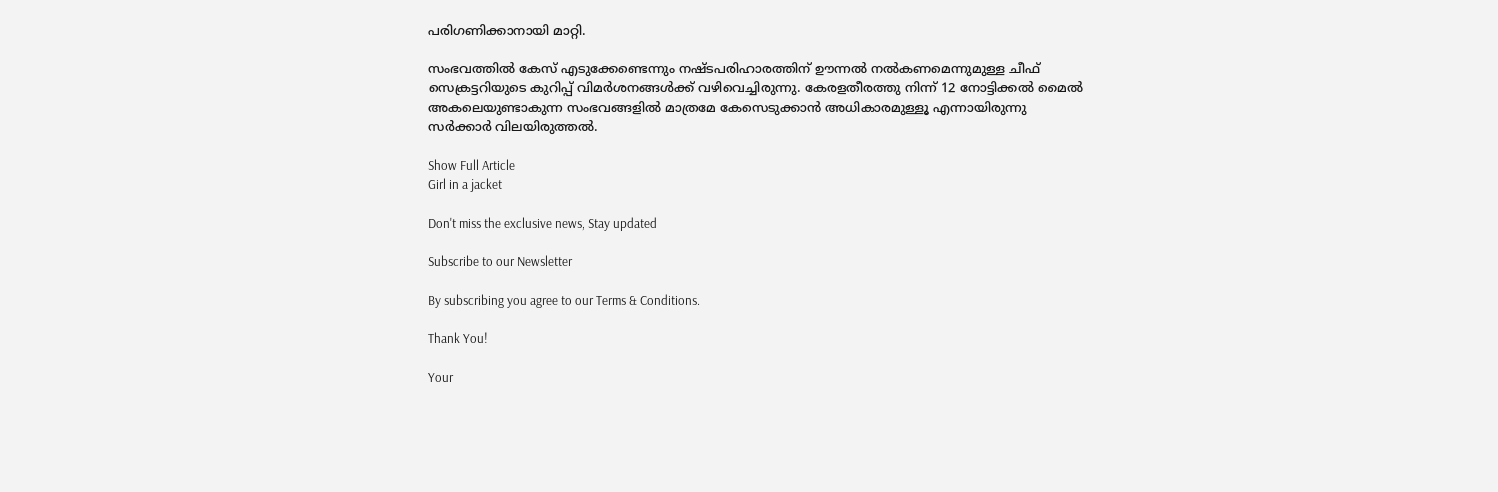പരിഗണിക്കാനായി മാറ്റി.

സംഭവത്തിൽ കേസ് എടുക്കേണ്ടെന്നും നഷ്ടപരിഹാരത്തിന് ഊന്നൽ നൽകണമെന്നുമുള്ള ചീഫ് സെക്രട്ടറിയുടെ കുറിപ്പ് വിമർശനങ്ങൾക്ക് വഴിവെച്ചിരുന്നു. കേരളതീരത്തു നിന്ന് 12 നോട്ടിക്കൽ മൈൽ അകലെയുണ്ടാകുന്ന സംഭവങ്ങളിൽ മാത്രമേ കേസെടുക്കാൻ അധികാരമുള്ളൂ എന്നായിരുന്നു സർക്കാർ വിലയിരുത്തൽ.

Show Full Article
Girl in a jacket

Don't miss the exclusive news, Stay updated

Subscribe to our Newsletter

By subscribing you agree to our Terms & Conditions.

Thank You!

Your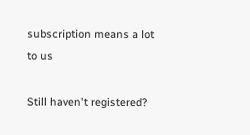subscription means a lot to us

Still haven't registered?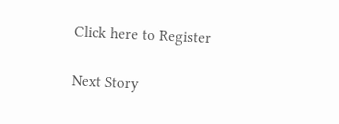Click here to Register

Next Story